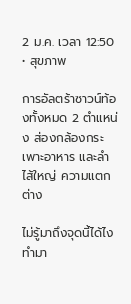2 ม.ค. เวลา 12:50 • สุขภาพ

การอัลตร้าซาวน์ท้องทั้งหมด 2 ตำแหน่ง ส่องกล้องกระเพาะอาหาร และลำไส้ใหญ่ ความแตกต่าง

ไม่รู้มาถึงจุดนี้ได้ไง ทำมา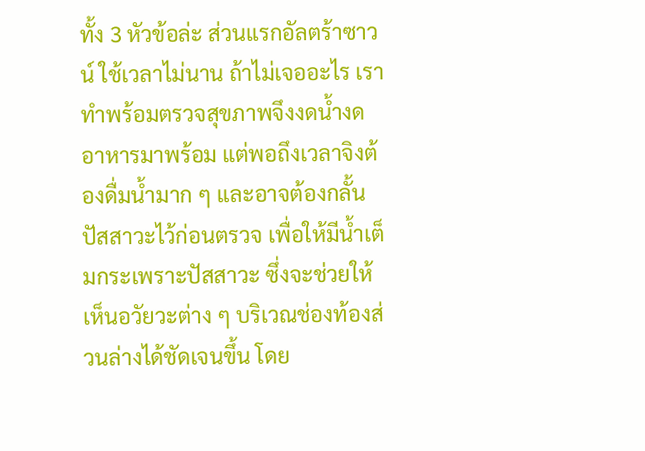ทั้ง 3 หัวข้อล่ะ ส่วนแรกอัลตร้าซาวน์ ใช้เวลาไม่นาน ถ้าไม่เจออะไร เราทำพร้อมตรวจสุขภาพจึงงดน้ำงดอาหารมาพร้อม แต่พอถึงเวลาจิงต้องดื่มน้ำมาก ๆ และอาจต้องกลั้นปัสสาวะไว้ก่อนตรวจ เพื่อให้มีน้ำเต็มกระเพราะปัสสาวะ ซึ่งจะช่วยให้เห็นอวัยวะต่าง ๆ บริเวณช่องท้องส่วนล่างได้ชัดเจนขึ้น โดย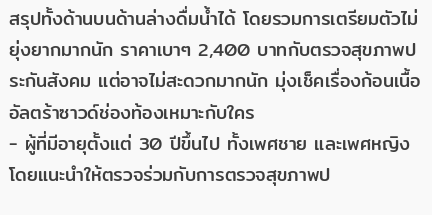สรุปทั้งด้านบนด้านล่างดื่มน้ำได้ โดยรวมการเตรียมตัวไม่ยุ่งยากมากนัก ราคาเบาๆ 2,400 บาทกับตรวจสุขภาพประกันสังคม แต่อาจไม่สะดวกมากนัก มุ่งเช็คเรื่องก้อนเนื้อ
อัลตร้าซาวด์ช่องท้องเหมาะกับใคร
- ผู้ที่มีอายุตั้งแต่ 30 ปีขึ้นไป ทั้งเพศชาย และเพศหญิง โดยแนะนำให้ตรวจร่วมกับการตรวจสุขภาพป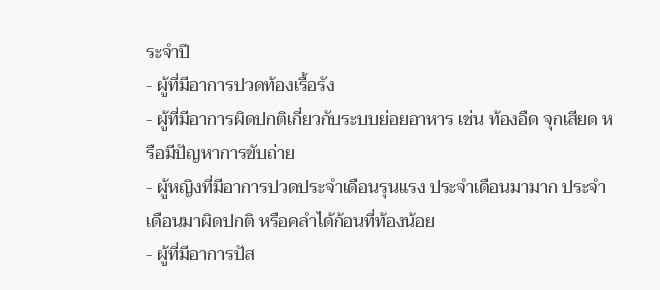ระจำปี
- ผู้ที่มีอาการปวดท้องเรื้อรัง
- ผู้ที่มีอาการผิดปกติเกี่ยวกับระบบย่อยอาหาร เช่น ท้องอืด จุกเสียด หรือมีปัญหาการขับถ่าย
- ผู้หญิงที่มีอาการปวดประจำเดือนรุนแรง ประจำเดือนมามาก ประจำเดือนมาผิดปกติ หรือคลำได้ก้อนที่ท้องน้อย
- ผู้ที่มีอาการปัส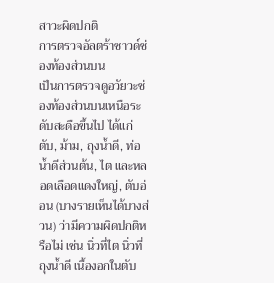สาวะผิดปกติ
การตรวจอัลตร้าซาวด์ช่องท้องส่วนบน
เป็นการตรวจดูอวัยวะช่องท้องส่วนบนเหนือระดับสะดือขึ้นไป ได้แก่ ตับ, ม้าม, ถุงน้ำดี, ท่อน้ำดีส่วนต้น, ไต และหลอดเลือดแดงใหญ่, ตับอ่อน (บางรายเห็นได้บางส่วน) ว่ามีความผิดปกติหรือไม่ เช่น นิ่วที่ไต นิ่วที่ถุงน้ำดี เนื้องอกในตับ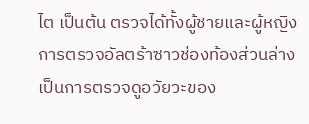ไต เป็นต้น ตรวจได้ทั้งผู้ชายและผู้หญิง
การตรวจอัลตร้าซาวช่องท้องส่วนล่าง
เป็นการตรวจดูอวัยวะของ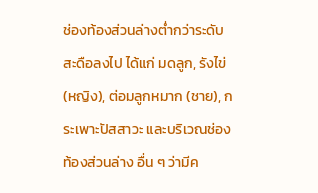ช่องท้องส่วนล่างต่ำกว่าระดับสะดือลงไป ได้แก่ มดลูก, รังไข่ (หญิง), ต่อมลูกหมาก (ชาย), กระเพาะปัสสาวะ และบริเวณช่องท้องส่วนล่าง อื่น ๆ ว่ามีค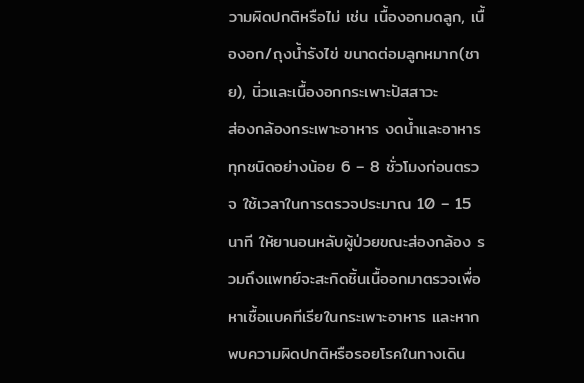วามผิดปกติหรือไม่ เช่น เนื้องอกมดลูก, เนื้องอก/ถุงน้ำรังไข่ ขนาดต่อมลูกหมาก(ชาย), นิ่วและเนื้องอกกระเพาะปัสสาวะ
ส่องกล้องกระเพาะอาหาร งดน้ำและอาหารทุกชนิดอย่างน้อย 6 – 8 ชั่วโมงก่อนตรวจ ใช้เวลาในการตรวจประมาณ 10 – 15 นาที ให้ยานอนหลับผู้ป่วยขณะส่องกล้อง รวมถึงแพทย์จะสะกิดชิ้นเนื้ออกมาตรวจเพื่อหาเชื้อแบคทีเรียในกระเพาะอาหาร และหากพบความผิดปกติหรือรอยโรคในทางเดิน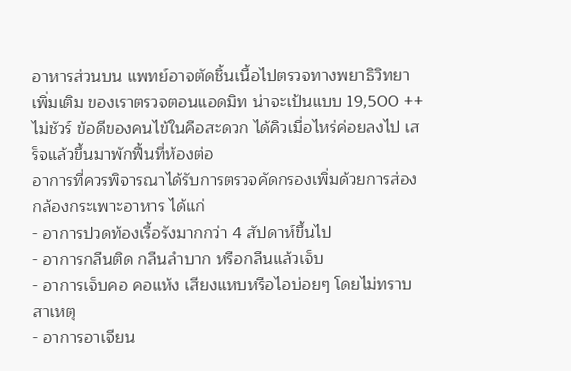อาหารส่วนบน แพทย์อาจตัดชิ้นเนื้อไปตรวจทางพยาธิวิทยาเพิ่มเติม ของเราตรวจตอนแอดมิท น่าจะเป้นแบบ 19,500 ++ ไม่ชัวร์ ข้อดีของคนไข้ในคือสะดวก ได้คิวเมื่อไหร่ค่อยลงไป เสร็จแล้วขึ้นมาพักฟื้นที่ห้องต่อ
อาการที่ควรพิจารณาได้รับการตรวจคัดกรองเพิ่มด้วยการส่องกล้องกระเพาะอาหาร ได้แก่
- อาการปวดท้องเรื้อรังมากกว่า 4 สัปดาห์ขึ้นไป
- อาการกลืนติด กลืนลำบาก หรือกลืนแล้วเจ็บ
- อาการเจ็บคอ คอแห้ง เสียงแหบหรือไอบ่อยๆ โดยไม่ทราบสาเหตุ
- อาการอาเจียน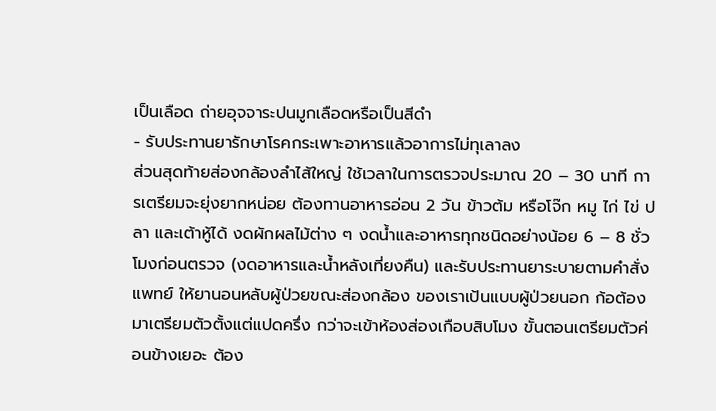เป็นเลือด ถ่ายอุจจาระปนมูกเลือดหรือเป็นสีดำ
- รับประทานยารักษาโรคกระเพาะอาหารแล้วอาการไม่ทุเลาลง
ส่วนสุดท้ายส่องกล้องลำไส้ใหญ่ ใช้เวลาในการตรวจประมาณ 20 – 30 นาที การเตรียมจะยุ่งยากหน่อย ต้องทานอาหารอ่อน 2 วัน ข้าวต้ม หรือโจ๊ก หมู ไก่ ไข่ ปลา และเต้าหู้ได้ งดผักผลไม้ต่าง ๆ งดน้ำและอาหารทุกชนิดอย่างน้อย 6 – 8 ชั่วโมงก่อนตรวจ (งดอาหารและน้ำหลังเที่ยงคืน) และรับประทานยาระบายตามคำสั่งแพทย์ ให้ยานอนหลับผู้ป่วยขณะส่องกล้อง ของเราเป้นแบบผู้ป่วยนอก ก้อต้องมาเตรียมตัวตั้งแต่แปดครึ่ง กว่าจะเข้าห้องส่องเกือบสิบโมง ขั้นตอนเตรียมตัวค่อนข้างเยอะ ต้อง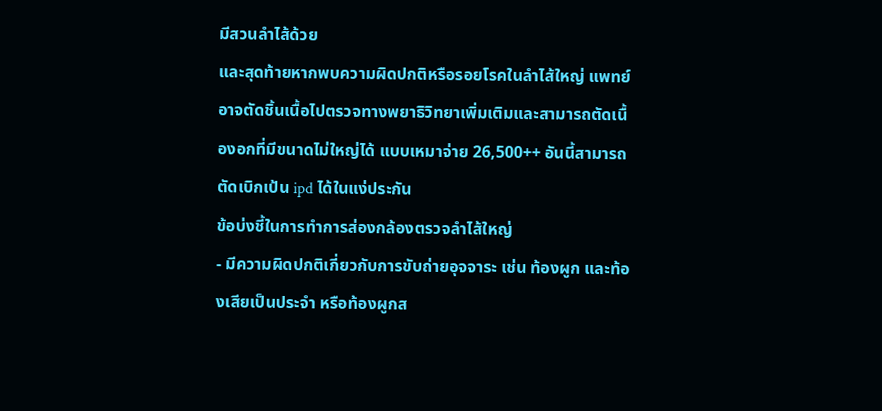มีสวนลำไส้ด้วย
และสุดท้ายหากพบความผิดปกติหรือรอยโรคในลำไส้ใหญ่ แพทย์อาจตัดชิ้นเนื้อไปตรวจทางพยาธิวิทยาเพิ่มเติมและสามารถตัดเนื้องอกที่มีขนาดไม่ใหญ่ได้ แบบเหมาจ่าย 26,500++ อันนี้สามารถตัดเบิกเป้น ipd ได้ในแง่ประกัน
ข้อบ่งชี้ในการทำการส่องกล้องตรวจลำไส้ใหญ่
- มีความผิดปกติเกี่ยวกับการขับถ่ายอุจจาระ เช่น ท้องผูก และท้องเสียเป็นประจำ หรือท้องผูกส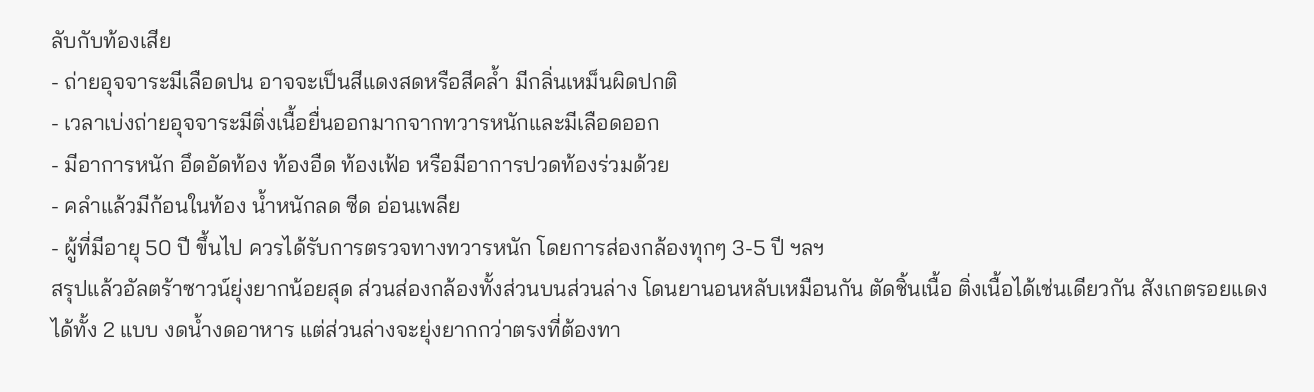ลับกับท้องเสีย
- ถ่ายอุจจาระมีเลือดปน อาจจะเป็นสีแดงสดหรือสีคล้ำ มีกลิ่นเหม็นผิดปกติ
- เวลาเบ่งถ่ายอุจจาระมีติ่งเนื้อยื่นออกมากจากทวารหนักและมีเลือดออก
- มีอาการหนัก อึดอัดท้อง ท้องอืด ท้องเฟ้อ หรือมีอาการปวดท้องร่วมด้วย
- คลำแล้วมีก้อนในท้อง น้ำหนักลด ซีด อ่อนเพลีย
- ผู้ที่มีอายุ 50 ปี ขึ้นไป ควรได้รับการตรวจทางทวารหนัก โดยการส่องกล้องทุกๆ 3-5 ปี ฯลฯ
สรุปแล้วอัลตร้าซาวน์ยุ่งยากน้อยสุด ส่วนส่องกล้องทั้งส่วนบนส่วนล่าง โดนยานอนหลับเหมือนกัน ตัดชิ้นเนื้อ ติ่งเนื้อได้เช่นเดียวกัน สังเกตรอยแดงได้ทั้ง 2 แบบ งดน้ำงดอาหาร แต่ส่วนล่างจะยุ่งยากกว่าตรงที่ต้องทา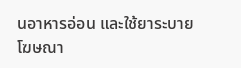นอาหารอ่อน และใช้ยาระบาย
โฆษณา